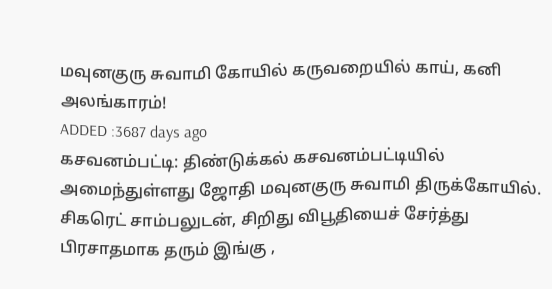மவுனகுரு சுவாமி கோயில் கருவறையில் காய், கனி அலங்காரம்!
ADDED :3687 days ago
கசவனம்பட்டி: திண்டுக்கல் கசவனம்பட்டியில் அமைந்துள்ளது ஜோதி மவுனகுரு சுவாமி திருக்கோயில். சிகரெட் சாம்பலுடன், சிறிது விபூதியைச் சேர்த்து பிரசாதமாக தரும் இங்கு ,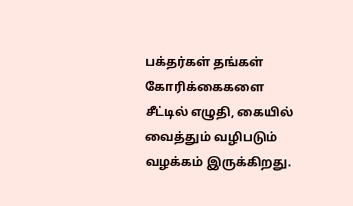பக்தர்கள் தங்கள் கோரிக்கைகளை சீட்டில் எழுதி, கையில் வைத்தும் வழிபடும் வழக்கம் இருக்கிறது.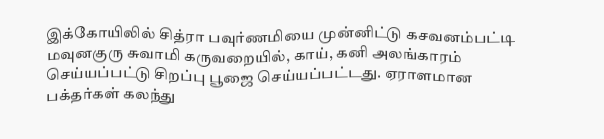இக்கோயிலில் சித்ரா பவுர்ணமியை முன்னிட்டு கசவனம்பட்டி மவுனகுரு சுவாமி கருவறையில், காய், கனி அலங்காரம் செய்யப்பட்டு சிறப்பு பூஜை செய்யப்பட்டது. ஏராளமான பக்தர்கள் கலந்து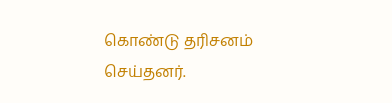கொண்டு தரிசனம் செய்தனர்.